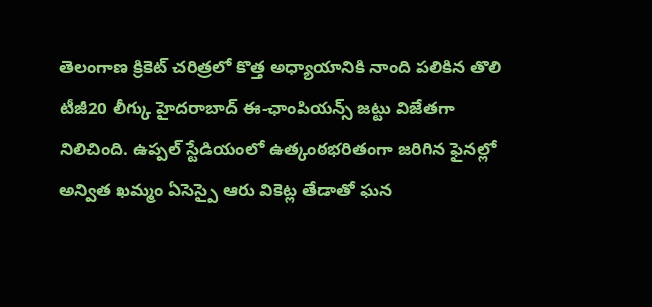తెలంగాణ క్రికెట్ చరిత్రలో కొత్త అధ్యాయానికి నాంది పలికిన తొలి టీజీ20 లీగ్కు హైదరాబాద్ ఈ-ఛాంపియన్స్ జట్టు విజేతగా నిలిచింది. ఉప్పల్ స్టేడియంలో ఉత్కంఠభరితంగా జరిగిన ఫైనల్లో అన్విత ఖమ్మం ఏసెస్పై ఆరు వికెట్ల తేడాతో ఘన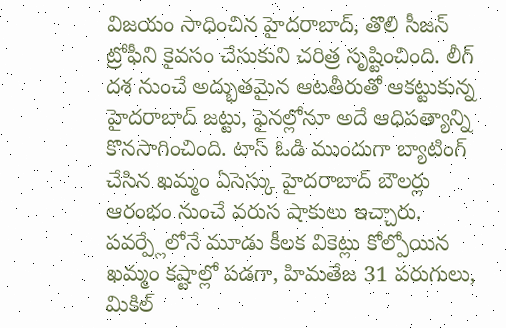విజయం సాధించిన హైదరాబాద్, తొలి సీజన్ ట్రోఫీని కైవసం చేసుకుని చరిత్ర సృష్టించింది. లీగ్ దశ నుంచే అద్భుతమైన ఆటతీరుతో ఆకట్టుకున్న హైదరాబాద్ జట్టు, ఫైనల్లోనూ అదే ఆధిపత్యాన్ని కొనసాగించింది. టాస్ ఓడి ముందుగా బ్యాటింగ్ చేసిన ఖమ్మం ఏసెస్కు హైదరాబాద్ బౌలర్లు ఆరంభం నుంచే వరుస షాకులు ఇచ్చారు. పవర్ప్లేలోనే మూడు కీలక వికెట్లు కోల్పోయిన ఖమ్మం కష్టాల్లో పడగా, హిమతేజ 31 పరుగులు, మికిల్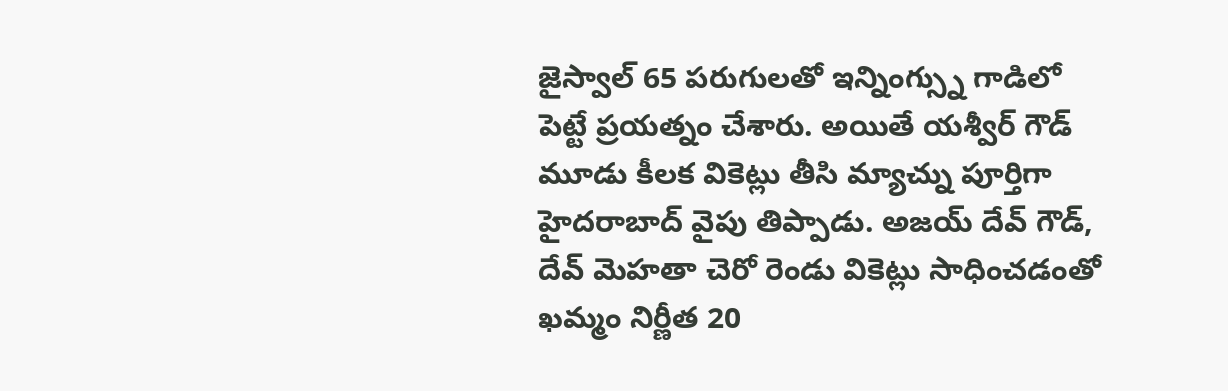జైస్వాల్ 65 పరుగులతో ఇన్నింగ్స్ను గాడిలో పెట్టే ప్రయత్నం చేశారు. అయితే యశ్వీర్ గౌడ్ మూడు కీలక వికెట్లు తీసి మ్యాచ్ను పూర్తిగా హైదరాబాద్ వైపు తిప్పాడు. అజయ్ దేవ్ గౌడ్, దేవ్ మెహతా చెరో రెండు వికెట్లు సాధించడంతో ఖమ్మం నిర్ణీత 20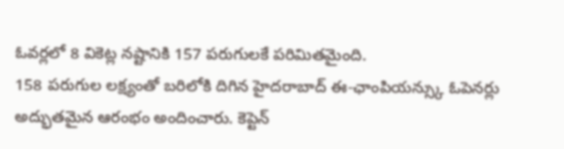ఓవర్లలో 8 వికెట్ల నష్టానికి 157 పరుగులకే పరిమితమైంది.
158 పరుగుల లక్ష్యంతో బరిలోకి దిగిన హైదరాబాద్ ఈ-ఛాంపియన్స్కు ఓపెనర్లు అద్భుతమైన ఆరంభం అందించారు. కెప్టెన్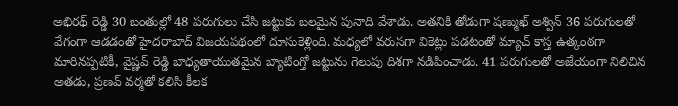అభిరథ్ రెడ్డి 30 బంతుల్లో 48 పరుగులు చేసి జట్టుకు బలమైన పునాది వేశాడు. అతనికి తోడుగా షణ్ముఖ్ అశ్విన్ 36 పరుగులతో వేగంగా ఆడడంతో హైదరాబాద్ విజయపథంలో దూసుకెళ్లింది. మధ్యలో వరుసగా వికెట్లు పడటంతో మ్యాచ్ కాస్త ఉత్కంఠగా మారినప్పటికీ, వైష్ణవ్ రెడ్డి బాధ్యతాయుతమైన బ్యాటింగ్తో జట్టును గెలుపు దిశగా నడిపించాడు. 41 పరుగులతో అజేయంగా నిలిచిన అతడు, ప్రణవ్ వర్మతో కలిసి కీలక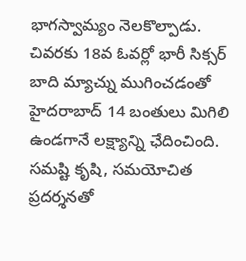భాగస్వామ్యం నెలకొల్పాడు. చివరకు 18వ ఓవర్లో భారీ సిక్సర్ బాది మ్యాచ్ను ముగించడంతో హైదరాబాద్ 14 బంతులు మిగిలి ఉండగానే లక్ష్యాన్ని ఛేదించింది. సమష్టి కృషి, సమయోచిత ప్రదర్శనతో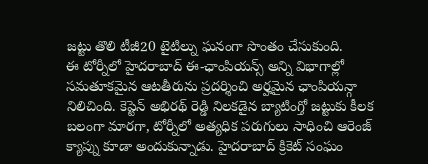జట్టు తొలి టీజీ20 టైటిల్ను ఘనంగా సొంతం చేసుకుంది.
ఈ టోర్నీలో హైదరాబాద్ ఈ-ఛాంపియన్స్ అన్ని విభాగాల్లో సమతూకమైన ఆటతీరును ప్రదర్శించి అర్హమైన ఛాంపియన్గా నిలిచింది. కెప్టెన్ అభిరథ్ రెడ్డి నిలకడైన బ్యాటింగ్తో జట్టుకు కీలక బలంగా మారగా, టోర్నీలో అత్యధిక పరుగులు సాధించి ఆరెంజ్ క్యాప్ను కూడా అందుకున్నాడు. హైదరాబాద్ క్రికెట్ సంఘం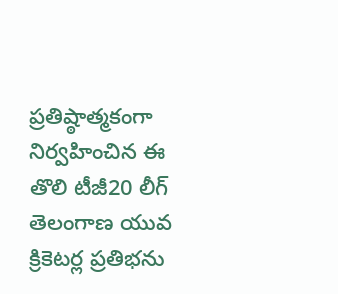ప్రతిష్ఠాత్మకంగా నిర్వహించిన ఈ తొలి టీజీ20 లీగ్ తెలంగాణ యువ క్రికెటర్ల ప్రతిభను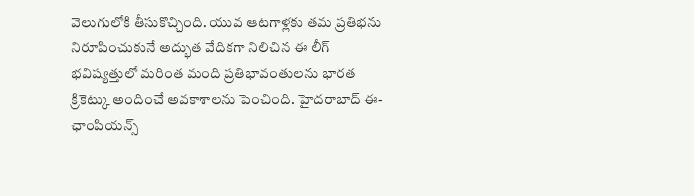వెలుగులోకి తీసుకొచ్చింది. యువ ఆటగాళ్లకు తమ ప్రతిభను నిరూపించుకునే అద్భుత వేదికగా నిలిచిన ఈ లీగ్ భవిష్యత్తులో మరింత మంది ప్రతిభావంతులను భారత క్రికెట్కు అందించే అవకాశాలను పెంచింది. హైదరాబాద్ ఈ-ఛాంపియన్స్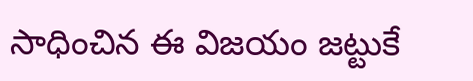సాధించిన ఈ విజయం జట్టుకే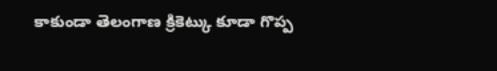కాకుండా తెలంగాణ క్రికెట్కు కూడా గొప్ప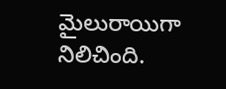మైలురాయిగా నిలిచింది.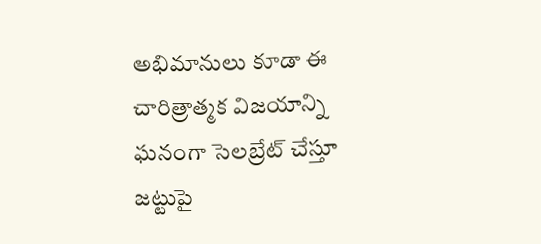అభిమానులు కూడా ఈ చారిత్రాత్మక విజయాన్ని ఘనంగా సెలబ్రేట్ చేస్తూ జట్టుపై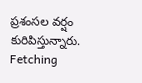ప్రశంసల వర్షం కురిపిస్తున్నారు.
Fetching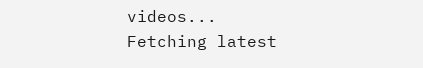videos...
Fetching latest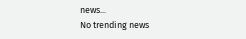news...
No trending news